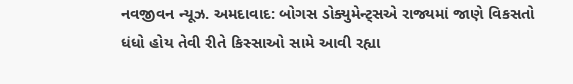નવજીવન ન્યૂઝ. અમદાવાદ: બોગસ ડોક્યુમેન્ટ્સએ રાજ્યમાં જાણે વિકસતો ધંધો હોય તેવી રીતે કિસ્સાઓ સામે આવી રહ્યા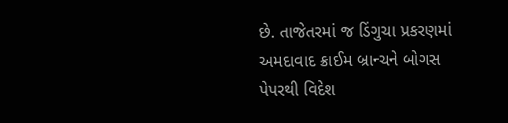છે. તાજેતરમાં જ ડિંગુચા પ્રકરણમાં અમદાવાદ ક્રાઈમ બ્રાન્ચને બોગસ પેપરથી વિદેશ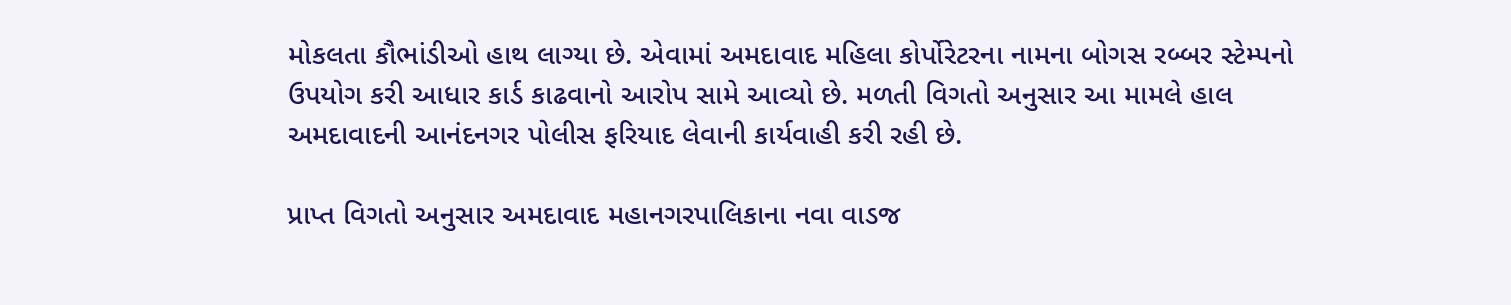મોકલતા કૌભાંડીઓ હાથ લાગ્યા છે. એવામાં અમદાવાદ મહિલા કોર્પોરેટરના નામના બોગસ રબ્બર સ્ટેમ્પનો ઉપયોગ કરી આધાર કાર્ડ કાઢવાનો આરોપ સામે આવ્યો છે. મળતી વિગતો અનુસાર આ મામલે હાલ અમદાવાદની આનંદનગર પોલીસ ફરિયાદ લેવાની કાર્યવાહી કરી રહી છે.

પ્રાપ્ત વિગતો અનુસાર અમદાવાદ મહાનગરપાલિકાના નવા વાડજ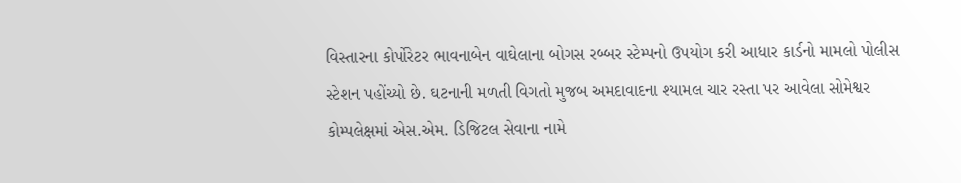વિસ્તારના કોર્પોરેટર ભાવનાબેન વાઘેલાના બોગસ રબ્બર સ્ટેમ્પનો ઉપયોગ કરી આધાર કાર્ડનો મામલો પોલીસ સ્ટેશન પહોંચ્યો છે. ઘટનાની મળતી વિગતો મુજબ અમદાવાદના શ્યામલ ચાર રસ્તા પર આવેલા સોમેશ્વર કોમ્પલેક્ષમાં એસ.એમ. ડિજિટલ સેવાના નામે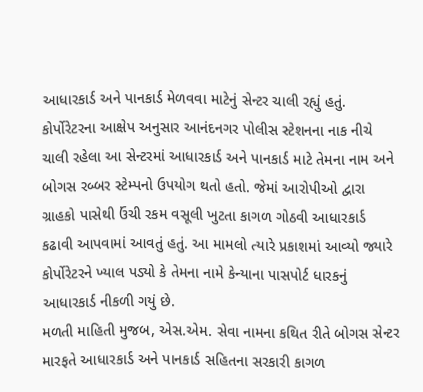આધારકાર્ડ અને પાનકાર્ડ મેળવવા માટેનું સેન્ટર ચાલી રહ્યું હતું. કોર્પોરેટરના આક્ષેપ અનુસાર આનંદનગર પોલીસ સ્ટેશનના નાક નીચે ચાલી રહેલા આ સેન્ટરમાં આધારકાર્ડ અને પાનકાર્ડ માટે તેમના નામ અને બોગસ રબ્બર સ્ટેમ્પનો ઉપયોગ થતો હતો. જેમાં આરોપીઓ દ્વારા ગ્રાહકો પાસેથી ઉંચી રકમ વસૂલી ખુટતા કાગળ ગોઠવી આધારકાર્ડ કઢાવી આપવામાં આવતું હતું. આ મામલો ત્યારે પ્રકાશમાં આવ્યો જ્યારે કોર્પોરેટરને ખ્યાલ પડ્યો કે તેમના નામે કેન્યાના પાસપોર્ટ ધારકનું આધારકાર્ડ નીકળી ગયું છે.
મળતી માહિતી મુજબ, એસ.એમ. સેવા નામના કથિત રીતે બોગસ સેન્ટર મારફતે આધારકાર્ડ અને પાનકાર્ડ સહિતના સરકારી કાગળ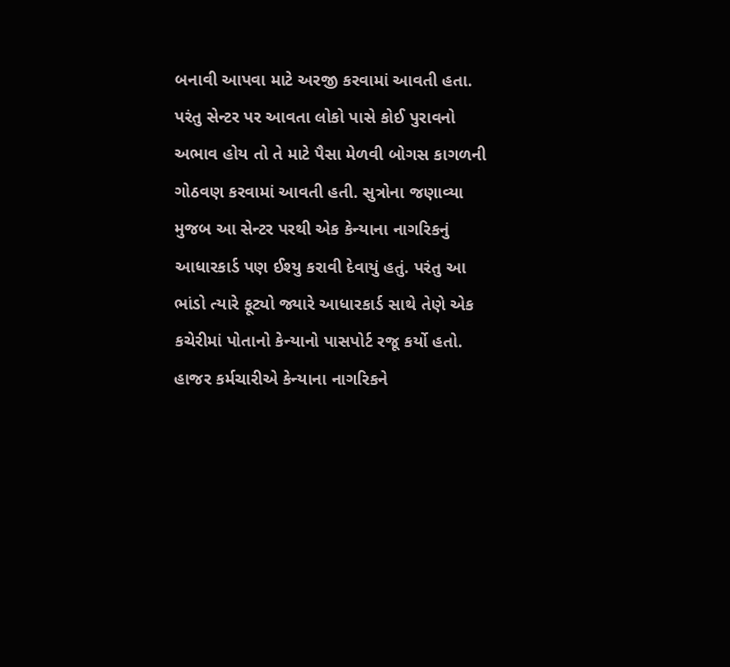બનાવી આપવા માટે અરજી કરવામાં આવતી હતા. પરંતુ સેન્ટર પર આવતા લોકો પાસે કોઈ પુરાવનો અભાવ હોય તો તે માટે પૈસા મેળવી બોગસ કાગળની ગોઠવણ કરવામાં આવતી હતી. સુત્રોના જણાવ્યા મુજબ આ સેન્ટર પરથી એક કેન્યાના નાગરિકનું આધારકાર્ડ પણ ઈશ્યુ કરાવી દેવાયું હતું. પરંતુ આ ભાંડો ત્યારે ફૂટ્યો જ્યારે આધારકાર્ડ સાથે તેણે એક કચેરીમાં પોતાનો કેન્યાનો પાસપોર્ટ રજૂ કર્યો હતો. હાજર કર્મચારીએ કેન્યાના નાગરિકને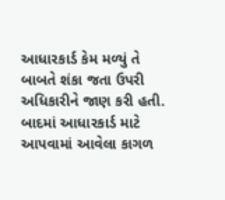આધારકાર્ડ કેમ મળ્યું તે બાબતે શંકા જતા ઉપરી અધિકારીને જાણ કરી હતી. બાદમાં આધારકાર્ડ માટે આપવામાં આવેલા કાગળ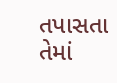તપાસતા તેમાં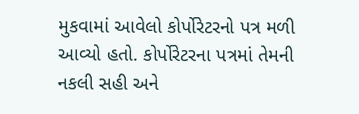મુકવામાં આવેલો કોર્પોરેટરનો પત્ર મળી આવ્યો હતો. કોર્પોરેટરના પત્રમાં તેમની નકલી સહી અને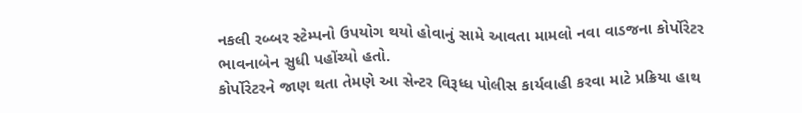નકલી રબ્બર સ્ટેમ્પનો ઉપયોગ થયો હોવાનું સામે આવતા મામલો નવા વાડજના કોર્પોરેટર ભાવનાબેન સુધી પહોંચ્યો હતો.
કોર્પોરેટરને જાણ થતા તેમણે આ સેન્ટર વિરૂધ્ધ પોલીસ કાર્યવાહી કરવા માટે પ્રક્રિયા હાથ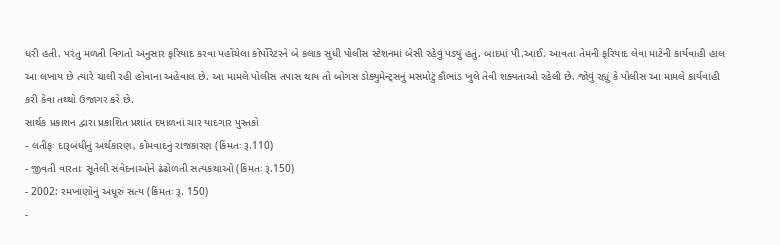ધરી હતી. પરંતુ મળતી વિગતો અનુસાર ફરિયાદ કરવા પહોંચેલા કોર્પોરેટરને બે કલાક સુધી પોલીસ સ્ટેશનમાં બેસી રહેવું પડ્યું હતું. બાદમાં પી.આઈ. આવતા તેમની ફરિયાદ લેવા માટેની કાર્યવાહી હાલ આ લખાય છે ત્યારે ચાલી રહી હોવાના અહેવાલ છે. આ મામલે પોલીસ તપાસ થાય તો બોગસ ડોક્યુમેન્ટ્સનું મસમોટું કૌભાંડ ખુલે તેવી શક્યતાઓ રહેલી છે. જોવું રહ્યું કે પોલીસ આ મામલે કાર્યવાહી કરી કેવા તથ્થો ઉજાગર કરે છે.
સાર્થક પ્રકાશન દ્વારા પ્રકાશિત પ્રશાંત દયાળનાં ચાર યાદગાર પુસ્તકો
- લતીફઃ દારૂબંધીનું અર્થકારણ, કોમવાદનું રાજકારણ (કિંમતઃ રૂ.110)
- જીવતી વારતાઃ સૂતેલી સંવેદનાઓને ઢંઢોળતી સત્યકથાઓ (કિંમતઃ રૂ.150)
- 2002: રમખાણોનું અધૂરું સત્ય (કિંમતઃ રૂ. 150)
-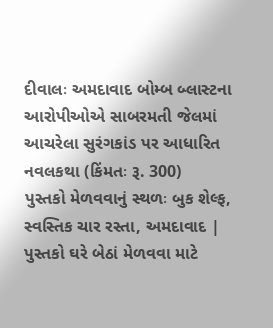દીવાલઃ અમદાવાદ બોમ્બ બ્લાસ્ટના આરોપીઓએ સાબરમતી જેલમાં આચરેલા સુરંગકાંડ પર આધારિત નવલકથા (કિંમતઃ રૂ. 300)
પુસ્તકો મેળવવાનું સ્થળઃ બુક શેલ્ફ, સ્વસ્તિક ચાર રસ્તા, અમદાવાદ | પુસ્તકો ઘરે બેઠાં મેળવવા માટે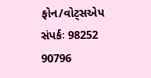ફોન/વોટ્સએપ સંપર્કઃ 98252 90796